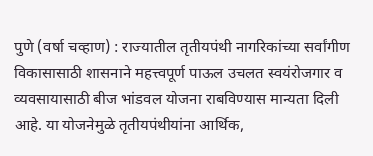पुणे (वर्षा चव्हाण) : राज्यातील तृतीयपंथी नागरिकांच्या सर्वांगीण विकासासाठी शासनाने महत्त्वपूर्ण पाऊल उचलत स्वयंरोजगार व व्यवसायासाठी बीज भांडवल योजना राबविण्यास मान्यता दिली आहे. या योजनेमुळे तृतीयपंथीयांना आर्थिक,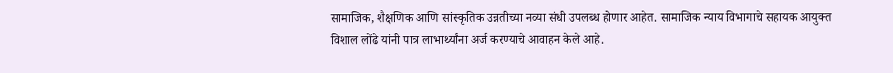सामाजिक, शैक्षणिक आणि सांस्कृतिक उन्नतीच्या नव्या संधी उपलब्ध होणार आहेत. सामाजिक न्याय विभागाचे सहायक आयुक्त विशाल लोंढे यांनी पात्र लाभार्थ्यांना अर्ज करण्याचे आवाहन केले आहे.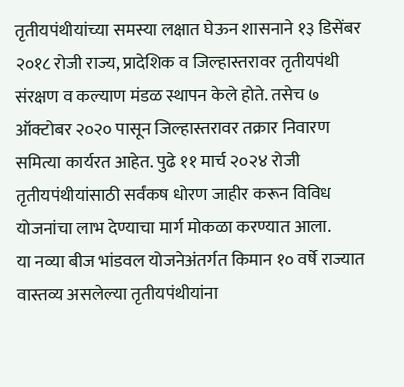तृतीयपंथीयांच्या समस्या लक्षात घेऊन शासनाने १३ डिसेंबर २०१८ रोजी राज्य, प्रादेशिक व जिल्हास्तरावर तृतीयपंथी संरक्षण व कल्याण मंडळ स्थापन केले होते. तसेच ७ ऑक्टोबर २०२० पासून जिल्हास्तरावर तक्रार निवारण समित्या कार्यरत आहेत. पुढे ११ मार्च २०२४ रोजी तृतीयपंथीयांसाठी सर्वंकष धोरण जाहीर करून विविध योजनांचा लाभ देण्याचा मार्ग मोकळा करण्यात आला.
या नव्या बीज भांडवल योजनेअंतर्गत किमान १० वर्षे राज्यात वास्तव्य असलेल्या तृतीयपंथीयांना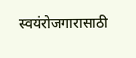स्वयंरोजगारासाठी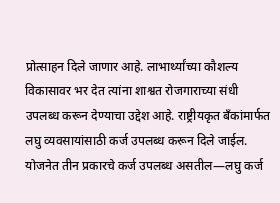प्रोत्साहन दिले जाणार आहे. लाभार्थ्यांच्या कौशल्य विकासावर भर देत त्यांना शाश्वत रोजगाराच्या संधी उपलब्ध करून देण्याचा उद्देश आहे. राष्ट्रीयकृत बँकांमार्फत लघु व्यवसायांसाठी कर्ज उपलब्ध करून दिले जाईल.
योजनेत तीन प्रकारचे कर्ज उपलब्ध असतील—लघु कर्ज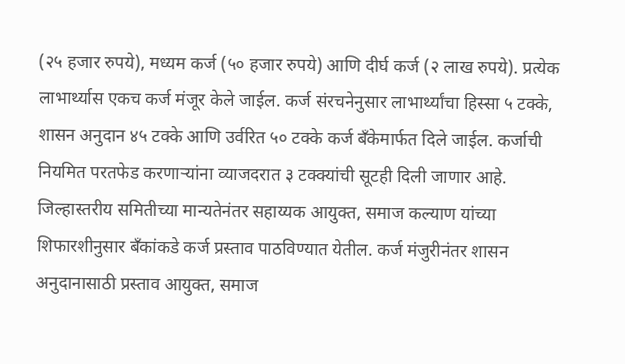(२५ हजार रुपये), मध्यम कर्ज (५० हजार रुपये) आणि दीर्घ कर्ज (२ लाख रुपये). प्रत्येक लाभार्थ्यास एकच कर्ज मंजूर केले जाईल. कर्ज संरचनेनुसार लाभार्थ्यांचा हिस्सा ५ टक्के, शासन अनुदान ४५ टक्के आणि उर्वरित ५० टक्के कर्ज बँकेमार्फत दिले जाईल. कर्जाची नियमित परतफेड करणाऱ्यांना व्याजदरात ३ टक्क्यांची सूटही दिली जाणार आहे.
जिल्हास्तरीय समितीच्या मान्यतेनंतर सहाय्यक आयुक्त, समाज कल्याण यांच्या शिफारशीनुसार बँकांकडे कर्ज प्रस्ताव पाठविण्यात येतील. कर्ज मंजुरीनंतर शासन अनुदानासाठी प्रस्ताव आयुक्त, समाज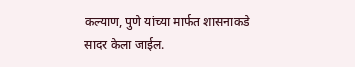कल्याण, पुणे यांच्या मार्फत शासनाकडे सादर केला जाईल.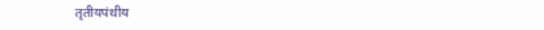तृतीयपंथीय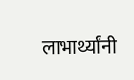लाभार्थ्यांनी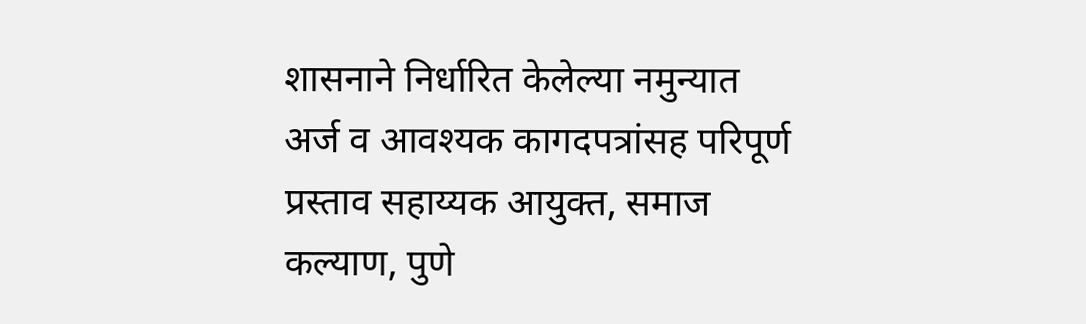शासनाने निर्धारित केलेल्या नमुन्यात अर्ज व आवश्यक कागदपत्रांसह परिपूर्ण प्रस्ताव सहाय्यक आयुक्त, समाज कल्याण, पुणे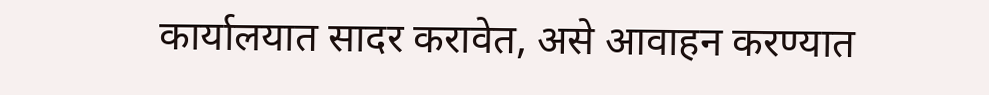कार्यालयात सादर करावेत, असे आवाहन करण्यात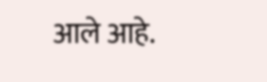आले आहे.